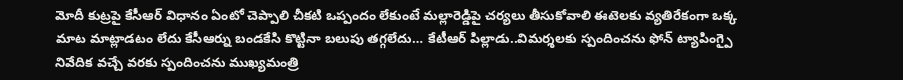మోదీ కుట్రపై కేసీఆర్ విధానం ఏంటో చెప్పాలి చీకటి ఒప్పందం లేకుంటే మల్లారెడ్డిపై చర్యలు తీసుకోవాలి ఈటెలకు వ్యతిరేకంగా ఒక్క మాట మాట్లాడటం లేదు కేసీఆర్ను బండకేసి కొట్టినా బలుపు తగ్గలేదు… కేటీఆర్ పిల్లాడు..విమర్శలకు స్పందించను ఫోన్ ట్యాపింగ్పై నివేదిక వచ్చే వరకు స్పందించను ముఖ్యమంత్రి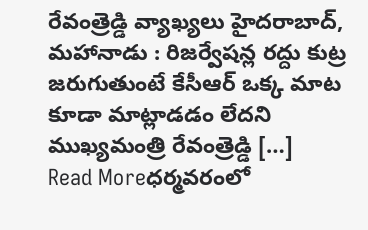రేవంత్రెడ్డి వ్యాఖ్యలు హైదరాబాద్, మహానాడు : రిజర్వేషన్ల రద్దు కుట్ర జరుగుతుంటే కేసీఆర్ ఒక్క మాట కూడా మాట్లాడడం లేదని ముఖ్యమంత్రి రేవంత్రెడ్డి […]
Read Moreధర్మవరంలో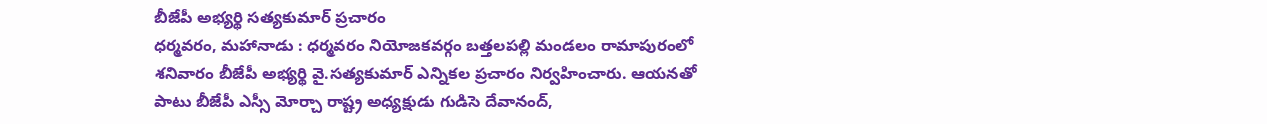బీజేపీ అభ్యర్థి సత్యకుమార్ ప్రచారం
ధర్మవరం, మహానాడు : ధర్మవరం నియోజకవర్గం బత్తలపల్లి మండలం రామాపురంలో శనివారం బీజేపీ అభ్యర్థి వై.సత్యకుమార్ ఎన్నికల ప్రచారం నిర్వహించారు. ఆయనతో పాటు బీజేపీ ఎస్సీ మోర్చా రాష్ట్ర అధ్యక్షుడు గుడిసె దేవానంద్,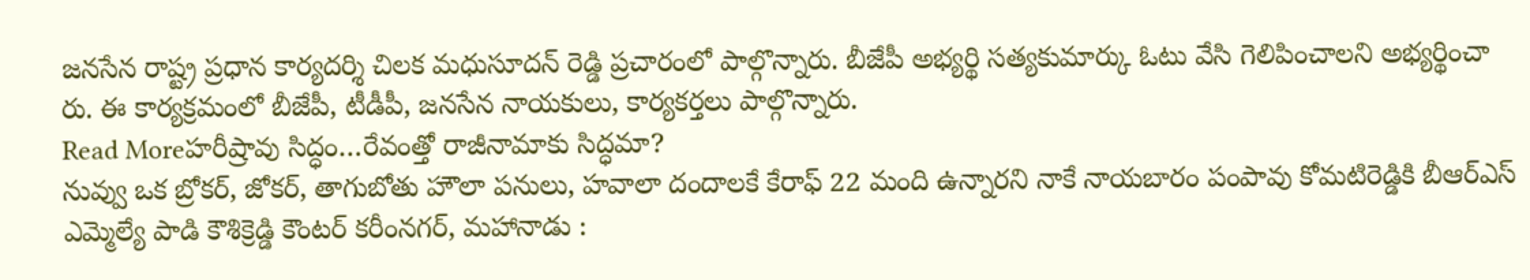జనసేన రాష్ట్ర ప్రధాన కార్యదర్శి చిలక మధుసూదన్ రెడ్డి ప్రచారంలో పాల్గొన్నారు. బీజేపీ అభ్యర్థి సత్యకుమార్కు ఓటు వేసి గెలిపించాలని అభ్యర్థించా రు. ఈ కార్యక్రమంలో బీజేపీ, టీడీపీ, జనసేన నాయకులు, కార్యకర్తలు పాల్గొన్నారు.
Read Moreహరీష్రావు సిద్ధం…రేవంత్తో రాజీనామాకు సిద్ధమా?
నువ్వు ఒక బ్రోకర్, జోకర్, తాగుబోతు హౌలా పనులు, హవాలా దందాలకే కేరాఫ్ 22 మంది ఉన్నారని నాకే నాయబారం పంపావు కోమటిరెడ్డికి బీఆర్ఎస్ ఎమ్మెల్యే పాడి కౌశిక్రెడ్డి కౌంటర్ కరీంనగర్, మహానాడు :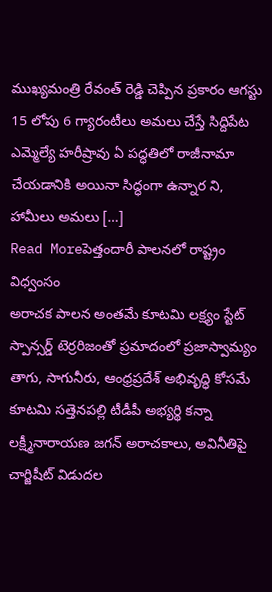ముఖ్యమంత్రి రేవంత్ రెడ్డి చెప్పిన ప్రకారం ఆగస్టు 15 లోపు 6 గ్యారంటీలు అమలు చేస్తే సిద్దిపేట ఎమ్మెల్యే హరీష్రావు ఏ పద్ధతిలో రాజీనామా చేయడానికి అయినా సిద్ధంగా ఉన్నార ని, హామీలు అమలు […]
Read Moreపెత్తందారీ పాలనలో రాష్ట్రం విధ్వంసం
అరాచక పాలన అంతమే కూటమి లక్ష్యం స్టేట్ స్పాన్సర్డ్ టెర్రరిజంతో ప్రమాదంలో ప్రజాస్వామ్యం తాగు, సాగునీరు, ఆంధ్రప్రదేశ్ అభివృద్ధి కోసమే కూటమి సత్తెనపల్లి టీడీపీ అభ్యర్థి కన్నా లక్ష్మీనారాయణ జగన్ అరాచకాలు, అవినీతిపై చార్జిషీట్ విడుదల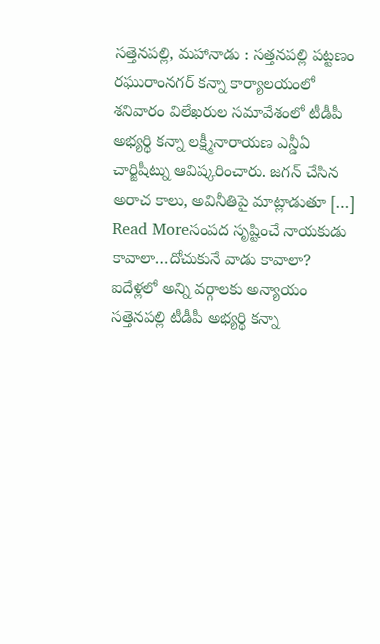సత్తెనపల్లి, మహానాడు : సత్తనపల్లి పట్టణం రఘురాంనగర్ కన్నా కార్యాలయంలో శనివారం విలేఖరుల సమావేశంలో టీడీపీ అభ్యర్థి కన్నా లక్ష్మీనారాయణ ఎన్డీఏ చార్జిషీట్ను ఆవిష్కరించారు. జగన్ చేసిన అరాచ కాలు, అవినీతిపై మాట్లాడుతూ […]
Read Moreసంపద సృష్టించే నాయకుడు కావాలా…దోచుకునే వాడు కావాలా?
ఐదేళ్లలో అన్ని వర్గాలకు అన్యాయం సత్తెనపల్లి టీడీపీ అభ్యర్థి కన్నా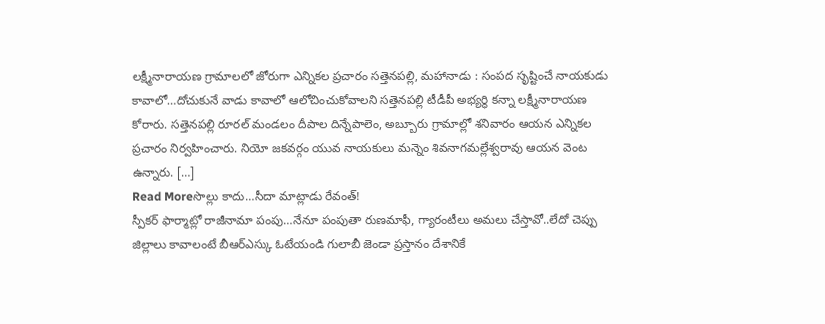లక్ష్మీనారాయణ గ్రామాలలో జోరుగా ఎన్నికల ప్రచారం సత్తెనపల్లి, మహానాడు : సంపద సృష్టించే నాయకుడు కావాలో…దోచుకునే వాడు కావాలో ఆలోచించుకోవాలని సత్తెనపల్లి టీడీపీ అభ్యర్థి కన్నా లక్ష్మీనారాయణ కోరారు. సత్తెనపల్లి రూరల్ మండలం దీపాల దిన్నేపాలెం, అబ్బూరు గ్రామాల్లో శనివారం ఆయన ఎన్నికల ప్రచారం నిర్వహించారు. నియో జకవర్గం యువ నాయకులు మన్నెం శివనాగమల్లేశ్వరావు ఆయన వెంట ఉన్నారు. […]
Read Moreసొల్లు కాదు…సీదా మాట్లాడు రేవంత్!
స్పీకర్ ఫార్మాట్లో రాజీనామా పంపు…నేనూ పంపుతా రుణమాఫీ, గ్యారంటీలు అమలు చేస్తావో..లేదో చెప్పు జిల్లాలు కావాలంటే బీఆర్ఎస్కు ఓటేయండి గులాబీ జెండా ప్రస్తానం దేశానికే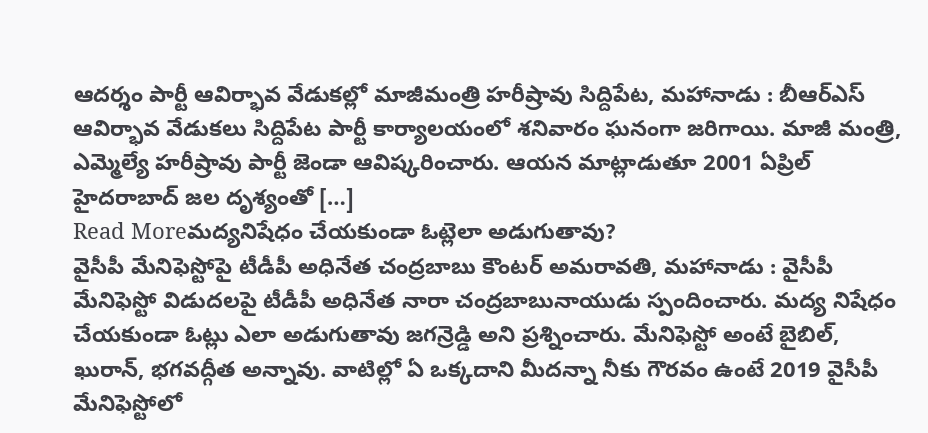ఆదర్శం పార్టీ ఆవిర్భావ వేడుకల్లో మాజీమంత్రి హరీష్రావు సిద్దిపేట, మహానాడు : బీఆర్ఎస్ ఆవిర్భావ వేడుకలు సిద్దిపేట పార్టీ కార్యాలయంలో శనివారం ఘనంగా జరిగాయి. మాజీ మంత్రి, ఎమ్మెల్యే హరీష్రావు పార్టీ జెండా ఆవిష్కరించారు. ఆయన మాట్లాడుతూ 2001 ఏప్రిల్ హైదరాబాద్ జల దృశ్యంతో […]
Read Moreమద్యనిషేధం చేయకుండా ఓట్లెలా అడుగుతావు?
వైసీపీ మేనిఫెస్టోపై టీడీపీ అధినేత చంద్రబాబు కౌంటర్ అమరావతి, మహానాడు : వైసీపీ మేనిఫెస్టో విడుదలపై టీడీపీ అధినేత నారా చంద్రబాబునాయుడు స్పందించారు. మద్య నిషేధం చేయకుండా ఓట్లు ఎలా అడుగుతావు జగన్రెడ్డి అని ప్రశ్నించారు. మేనిఫెస్టో అంటే బైబిల్, ఖురాన్, భగవద్గీత అన్నావు. వాటిల్లో ఏ ఒక్కదాని మీదన్నా నీకు గౌరవం ఉంటే 2019 వైసీపీ మేనిఫెస్టోలో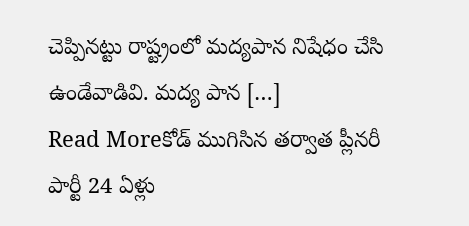చెప్పినట్టు రాష్ట్రంలో మద్యపాన నిషేధం చేసి ఉండేవాడివి. మద్య పాన […]
Read Moreకోడ్ ముగిసిన తర్వాత ప్లీనరీ
పార్టీ 24 ఏళ్లు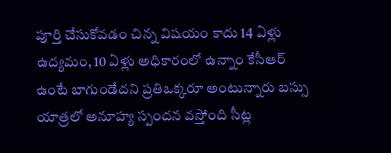పూర్తి చేసుకోవడం చిన్న విషయం కాదు 14 ఏళ్లు ఉద్యమం, 10 ఏళ్లు అధికారంలో ఉన్నాం కేసీఆర్ ఉంటే బాగుండేదని ప్రతిఒక్కరూ అంటున్నారు బస్సు యాత్రలో అనూహ్య స్పందన వస్తోంది సీట్ల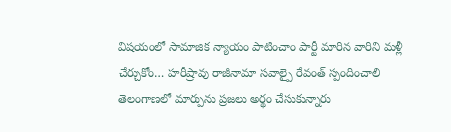విషయంలో సామాజిక న్యాయం పాటించాం పార్టీ మారిన వారిని మళ్లీ చేర్చుకోం… హరీష్రావు రాజీనామా సవాల్పై రేవంత్ స్పందించాలి తెలంగాణలో మార్పును ప్రజలు అర్థం చేసుకున్నారు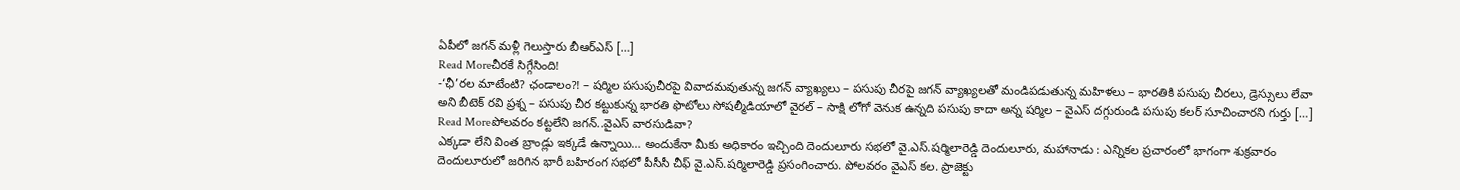ఏపీలో జగన్ మళ్లీ గెలుస్తారు బీఆర్ఎస్ […]
Read Moreచీరకే సిగ్గేసింది!
-‘ఛీ’రల మాటేంటి? ఛండాలం?! – షర్మిల పసుపుచీరపై వివాదమవుతున్న జగన్ వ్యాఖ్యలు – పసుపు చీరపై జగన్ వ్యాఖ్యలతో మండిపడుతున్న మహిళలు – భారతికి పసుపు చీరలు, డ్రెస్సులు లేవా అని బీటెక్ రవి ప్రశ్న – పసుపు చీర కట్టుకున్న భారతి ఫొటోలు సోషల్మీడియాలో వైరల్ – సాక్షి లోగో వెనుక ఉన్నది పసుపు కాదా అన్న షర్మిల – వైఎస్ దగ్గురుండి పసుపు కలర్ సూచించారని గుర్తు […]
Read Moreపోలవరం కట్టలేని జగన్..వైఎస్ వారసుడివా?
ఎక్కడా లేని వింత బ్రాండ్లు ఇక్కడే ఉన్నాయి… అందుకేనా మీకు అధికారం ఇచ్చింది దెందులూరు సభలో వై.ఎస్.షర్మిలారెడ్డి దెందులూరు, మహానాడు : ఎన్నికల ప్రచారంలో భాగంగా శుక్రవారం దెందులూరులో జరిగిన భారీ బహిరంగ సభలో పీసీసీ చీఫ్ వై.ఎస్.షర్మిలారెడ్డి ప్రసంగించారు. పోలవరం వైఎస్ కల. ప్రాజెక్టు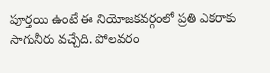పూర్తయి ఉంటే ఈ నియోజకవర్గంలో ప్రతి ఎకరాకు సాగునీరు వచ్చేది. పోలవరం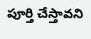పూర్తి చేస్తావని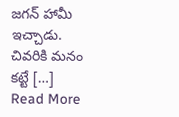జగన్ హామీ ఇచ్చాడు. చివరికి మనం కట్టే […]
Read More